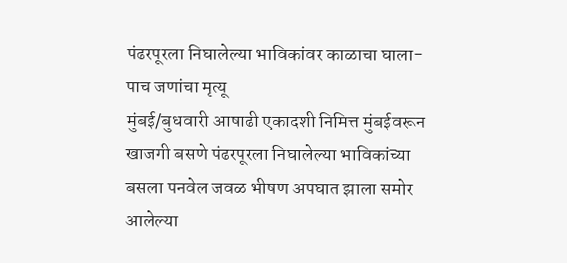पंढरपूरला निघालेल्या भाविकांवर काळाचा घाला- पाच जणांचा मृत्यू
मुंबई/बुधवारी आषाढी एकादशी निमित्त मुंबईवरून खाजगी बसणे पंढरपूरला निघालेल्या भाविकांच्या बसला पनवेल जवळ भीषण अपघात झाला समोर आलेल्या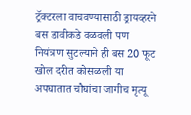ट्रॅक्टरला वाचवण्यासाठी ड्रायव्हरने बस डावीकडे वळवली पण नियंत्रण सुटल्याने ही बस 20 फूट खोल दरीत कोसळली या अपघातात चौघांचा जागीच मृत्यू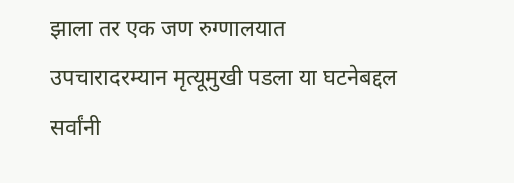झाला तर एक जण रुग्णालयात उपचारादरम्यान मृत्यूमुखी पडला या घटनेबद्दल सर्वांनी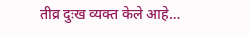तीव्र दुःख व्यक्त केले आहे…